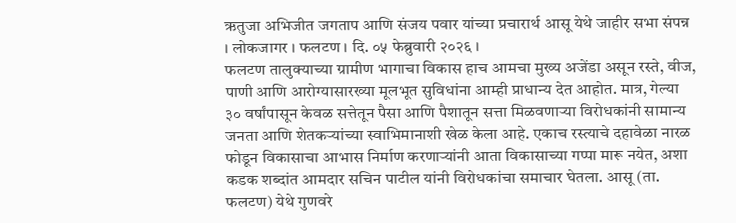ऋतुजा अभिजीत जगताप आणि संजय पवार यांच्या प्रचारार्थ आसू येथे जाहीर सभा संपन्न
। लोकजागर । फलटण । दि. ०५ फेब्रुवारी २०२६ ।
फलटण तालुक्याच्या ग्रामीण भागाचा विकास हाच आमचा मुख्य अजेंडा असून रस्ते, वीज, पाणी आणि आरोग्यासारख्या मूलभूत सुविधांना आम्ही प्राधान्य देत आहोत. मात्र, गेल्या ३० वर्षांपासून केवळ सत्तेतून पैसा आणि पैशातून सत्ता मिळवणाऱ्या विरोधकांनी सामान्य जनता आणि शेतकऱ्यांच्या स्वाभिमानाशी खेळ केला आहे. एकाच रस्त्याचे दहावेळा नारळ फोडून विकासाचा आभास निर्माण करणाऱ्यांनी आता विकासाच्या गप्पा मारू नयेत, अशा कडक शब्दांत आमदार सचिन पाटील यांनी विरोधकांचा समाचार घेतला. आसू (ता. फलटण) येथे गुणवरे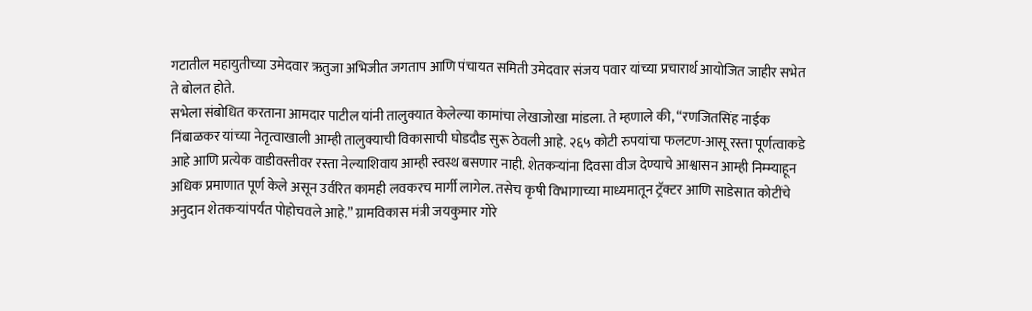गटातील महायुतीच्या उमेदवार ऋतुजा अभिजीत जगताप आणि पंचायत समिती उमेदवार संजय पवार यांच्या प्रचारार्थ आयोजित जाहीर सभेत ते बोलत होते.
सभेला संबोधित करताना आमदार पाटील यांनी तालुक्यात केलेल्या कामांचा लेखाजोखा मांडला. ते म्हणाले की, “रणजितसिंह नाईक निंबाळकर यांच्या नेतृत्वाखाली आम्ही तालुक्याची विकासाची घोडदौड सुरू ठेवली आहे. २६५ कोटी रुपयांचा फलटण-आसू रस्ता पूर्णत्वाकडे आहे आणि प्रत्येक वाडीवस्तीवर रस्ता नेल्याशिवाय आम्ही स्वस्थ बसणार नाही. शेतकऱ्यांना दिवसा वीज देण्याचे आश्वासन आम्ही निम्म्याहून अधिक प्रमाणात पूर्ण केले असून उर्वरित कामही लवकरच मार्गी लागेल. तसेच कृषी विभागाच्या माध्यमातून ट्रॅक्टर आणि साडेसात कोटींचे अनुदान शेतकऱ्यांपर्यंत पोहोचवले आहे.” ग्रामविकास मंत्री जयकुमार गोरे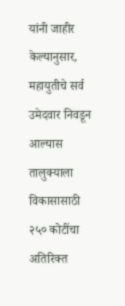यांनी जाहीर केल्यानुसार, महायुतीचे सर्व उमेदवार निवडून आल्यास तालुक्याला विकासासाठी २५० कोटींचा अतिरिक्त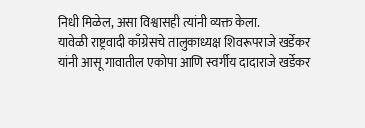निधी मिळेल, असा विश्वासही त्यांनी व्यक्त केला.
यावेळी राष्ट्रवादी काँग्रेसचे तालुकाध्यक्ष शिवरूपराजे खर्डेकर यांनी आसू गावातील एकोपा आणि स्वर्गीय दादाराजे खर्डेकर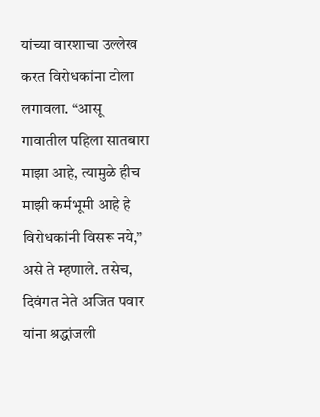यांच्या वारशाचा उल्लेख करत विरोधकांना टोला लगावला. “आसू गावातील पहिला सातबारा माझा आहे, त्यामुळे हीच माझी कर्मभूमी आहे हे विरोधकांनी विसरू नये,” असे ते म्हणाले. तसेच, दिवंगत नेते अजित पवार यांना श्रद्धांजली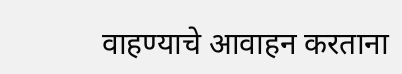वाहण्याचे आवाहन करताना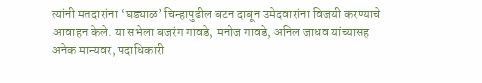त्यांनी मतदारांना ‘घड्याळ’ चिन्हापुढील बटन दाबून उमेदवारांना विजयी करण्याचे आवाहन केले. या सभेला बजरंग गावडे, मनोज गावडे, अनिल जाधव यांच्यासह अनेक मान्यवर, पदाधिकारी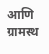आणि ग्रामस्थ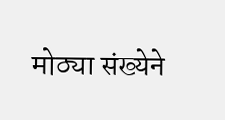मोठ्या संख्येने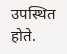उपस्थित होते.